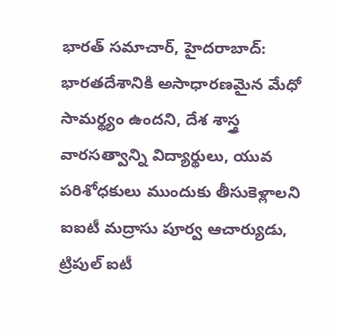భారత్ సమాచార్, హైదరాబాద్: భారతదేశానికి అసాధారణమైన మేధో సామర్థ్యం ఉందని, దేశ శాస్త్ర వారసత్వాన్ని విద్యార్థులు, యువ పరిశోధకులు ముందుకు తీసుకెళ్లాలని ఐఐటీ మద్రాసు పూర్వ ఆచార్యుడు, ట్రిపుల్ ఐటీ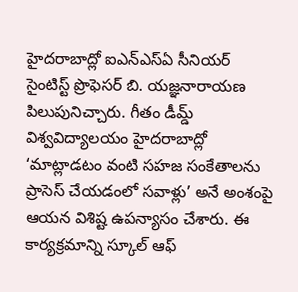హైదరాబాద్లో ఐఎన్ఎస్ఏ సీనియర్ సైంటిస్ట్ ప్రొఫెసర్ బి. యజ్ఞనారాయణ పిలుపునిచ్చారు. గీతం డీమ్డ్ విశ్వవిద్యాలయం హైదరాబాద్లో ‘మాట్లాడటం వంటి సహజ సంకేతాలను ప్రాసెస్ చేయడంలో సవాళ్లు’ అనే అంశంపై ఆయన విశిష్ట ఉపన్యాసం చేశారు. ఈ కార్యక్రమాన్ని స్కూల్ ఆఫ్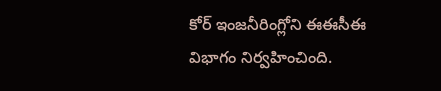కోర్ ఇంజనీరింగ్లోని ఈఈసీఈ విభాగం నిర్వహించింది.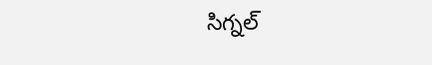సిగ్నల్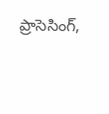ప్రాసెసింగ్,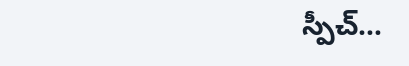స్పీచ్…